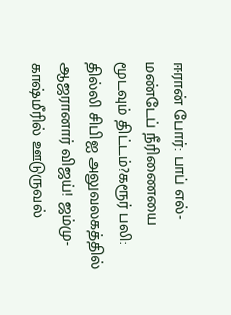ஈரான் போர்: பாப் எல்-மண்டேப் நீரிணையை மூடவும் திட்டம்?கரூர் பலி: தில்லி சிபிஐ அலுவலகத்தில் ஆஜரானார் விஜய்! ஜம்மு-காஷ்மீரில் ஊடுருவல்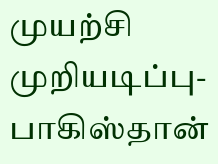முயற்சி முறியடிப்பு- பாகிஸ்தான்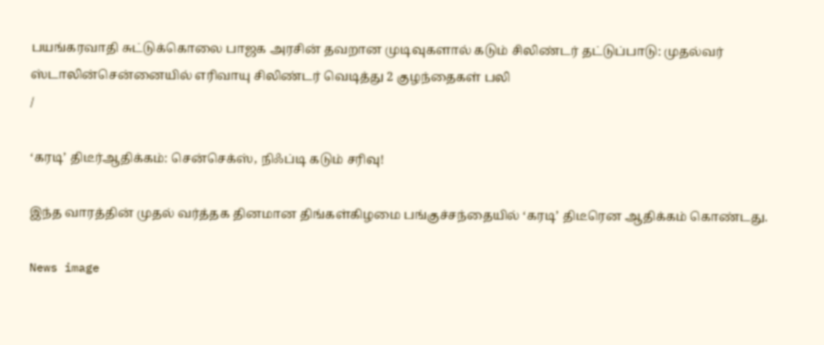பயங்கரவாதி சுட்டுக்கொலை பாஜக அரசின் தவறான முடிவுகளால் கடும் சிலிண்டர் தட்டுப்பாடு: முதல்வர் ஸ்டாலின்சென்னையில் எரிவாயு சிலிண்டர் வெடித்து 2 குழந்தைகள் பலி
/

‘கரடி’ திடீர்ஆதிக்கம்: சென்செக்ஸ், நிஃப்டி கடும் சரிவு!

இந்த வாரத்தின் முதல் வர்த்தக தினமான திங்கள்கிழமை பங்குச்சந்தையில் ‘கரடி’ திடீரென ஆதிக்கம் கொண்டது.

News image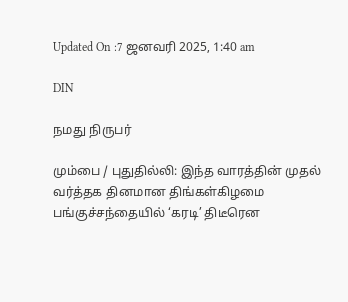Updated On :7 ஜனவரி 2025, 1:40 am

DIN

நமது நிருபர்

மும்பை / புதுதில்லி: இந்த வாரத்தின் முதல் வர்த்தக தினமான திங்கள்கிழமை பங்குச்சந்தையில் ‘கரடி’ திடீரென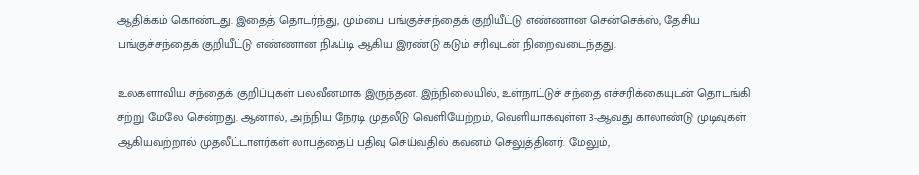ஆதிக்கம் கொண்டது. இதைத் தொடர்ந்து, மும்பை பங்குச்சந்தைக் குறியீட்டு எண்ணான சென்செக்ஸ், தேசிய பங்குச்சந்தைக் குறியீட்டு எண்ணான நிஃப்டி ஆகிய இரண்டு கடும் சரிவுடன் நிறைவடைந்தது.

உலகளாவிய சந்தைக் குறிப்புகள் பலவீனமாக இருந்தன. இந்நிலையில், உள்நாட்டுச் சந்தை எச்சரிக்கையுடன் தொடங்கி சற்று மேலே சென்றது. ஆனால், அந்நிய நேரடி முதலீடு வெளியேற்றம், வெளியாகவுள்ள 3-ஆவது காலாண்டு முடிவுகள் ஆகியவற்றால் முதலீட்டாளர்கள் லாபத்தைப் பதிவு செய்வதில் கவனம் செலுத்தினர். மேலும்,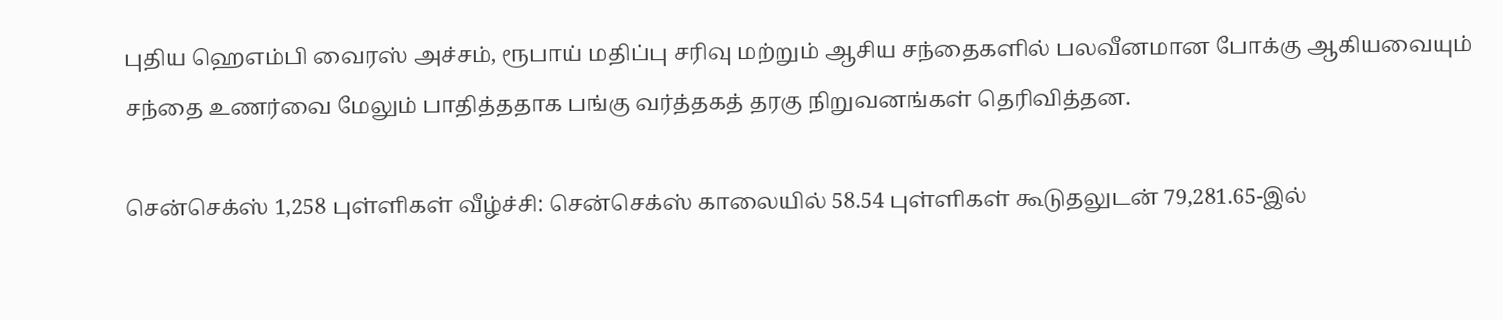புதிய ஹெஎம்பி வைரஸ் அச்சம், ரூபாய் மதிப்பு சரிவு மற்றும் ஆசிய சந்தைகளில் பலவீனமான போக்கு ஆகியவையும் சந்தை உணர்வை மேலும் பாதித்ததாக பங்கு வர்த்தகத் தரகு நிறுவனங்கள் தெரிவித்தன.

சென்செக்ஸ் 1,258 புள்ளிகள் வீழ்ச்சி: சென்செக்ஸ் காலையில் 58.54 புள்ளிகள் கூடுதலுடன் 79,281.65-இல்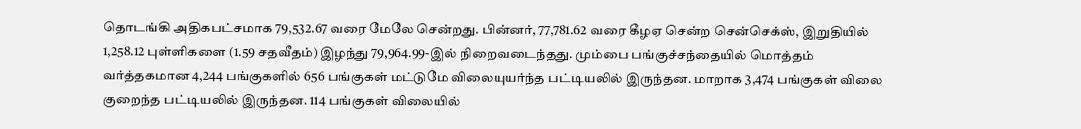தொடங்கி அதிகபட்சமாக 79,532.67 வரை மேலே சென்றது. பின்னர், 77,781.62 வரை கீழஏ சென்ற சென்செக்ஸ், இறுதியில் 1,258.12 புள்ளிகளை (1.59 சதவீதம்) இழந்து 79,964.99-இல் நிறைவடைந்தது. மும்பை பங்குச்சந்தையில் மொத்தம் வர்த்தகமான 4,244 பங்குகளில் 656 பங்குகள் மட்டுமே விலையுயர்ந்த பட்டியலில் இருந்தன. மாறாக 3,474 பங்குகள் விலை குறைந்த பட்டியலில் இருந்தன. 114 பங்குகள் விலையில்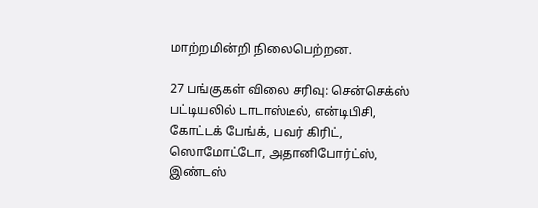மாற்றமின்றி நிலைபெற்றன.

27 பங்குகள் விலை சரிவு: சென்செக்ஸ் பட்டியலில் டாடாஸ்டீல், என்டிபிசி, கோட்டக் பேங்க், பவர் கிரிட், ஸொமோட்டோ, அதானிபோர்ட்ஸ், இண்டஸ்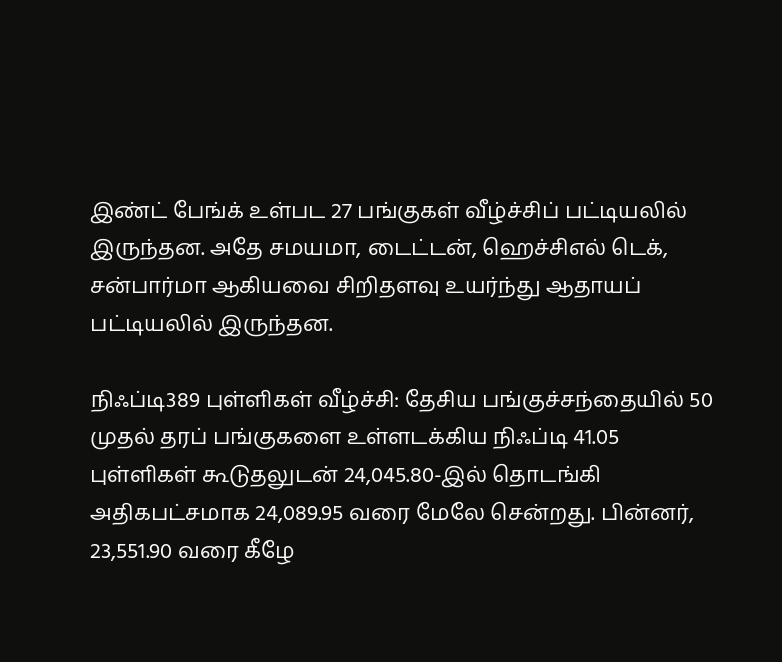இண்ட் பேங்க் உள்பட 27 பங்குகள் வீழ்ச்சிப் பட்டியலில் இருந்தன. அதே சமயமா, டைட்டன், ஹெச்சிஎல் டெக், சன்பார்மா ஆகியவை சிறிதளவு உயர்ந்து ஆதாயப் பட்டியலில் இருந்தன.

நிஃப்டி389 புள்ளிகள் வீழ்ச்சி: தேசிய பங்குச்சந்தையில் 50 முதல் தரப் பங்குகளை உள்ளடக்கிய நிஃப்டி 41.05 புள்ளிகள் கூடுதலுடன் 24,045.80-இல் தொடங்கி அதிகபட்சமாக 24,089.95 வரை மேலே சென்றது. பின்னர், 23,551.90 வரை கீழே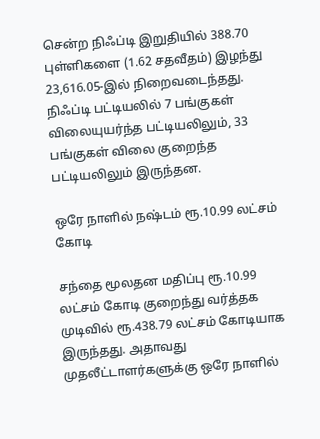சென்ற நிஃப்டி இறுதியில் 388.70 புள்ளிகளை (1.62 சதவீதம்) இழந்து 23,616.05-இல் நிறைவடைந்தது. நிஃப்டி பட்டியலில் 7 பங்குகள் விலையுயர்ந்த பட்டியலிலும், 33 பங்குகள் விலை குறைந்த பட்டியலிலும் இருந்தன.

ஒரே நாளில் நஷ்டம் ரூ.10.99 லட்சம் கோடி

சந்தை மூலதன மதிப்பு ரூ.10.99 லட்சம் கோடி குறைந்து வர்த்தக முடிவில் ரூ.438.79 லட்சம் கோடியாக இருந்தது. அதாவது முதலீட்டாளர்களுக்கு ஒரே நாளில்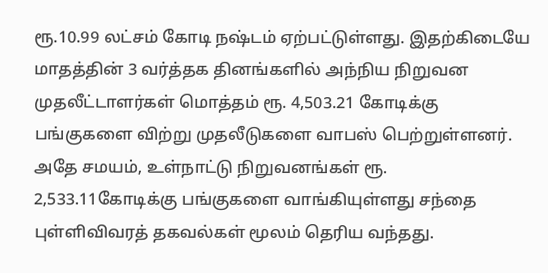ரூ.10.99 லட்சம் கோடி நஷ்டம் ஏற்பட்டுள்ளது. இதற்கிடையே மாதத்தின் 3 வர்த்தக தினங்களில் அந்நிய நிறுவன முதலீட்டாளர்கள் மொத்தம் ரூ. 4,503.21 கோடிக்கு பங்குகளை விற்று முதலீடுகளை வாபஸ் பெற்றுள்ளனர். அதே சமயம், உள்நாட்டு நிறுவனங்கள் ரூ. 2,533.11கோடிக்கு பங்குகளை வாங்கியுள்ளது சந்தை புள்ளிவிவரத் தகவல்கள் மூலம் தெரிய வந்தது.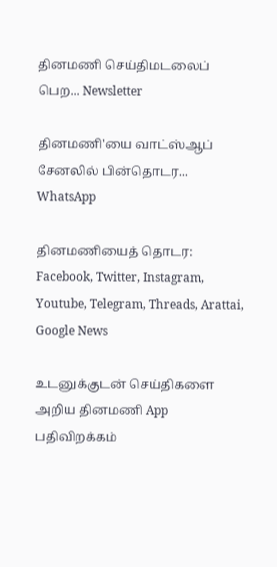தினமணி செய்திமடலைப் பெற... Newsletter

தினமணி'யை வாட்ஸ்ஆப் சேனலில் பின்தொடர... WhatsApp

தினமணியைத் தொடர: Facebook, Twitter, Instagram, Youtube, Telegram, Threads, Arattai, Google News

உடனுக்குடன் செய்திகளை அறிய தினமணி App பதிவிறக்கம்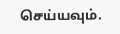செய்யவும்.